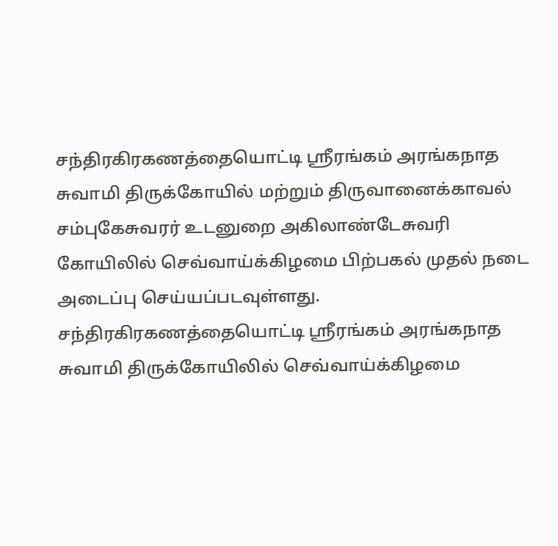சந்திரகிரகணத்தையொட்டி ஸ்ரீரங்கம் அரங்கநாத சுவாமி திருக்கோயில் மற்றும் திருவானைக்காவல் சம்புகேசுவரர் உடனுறை அகிலாண்டேசுவரி கோயிலில் செவ்வாய்க்கிழமை பிற்பகல் முதல் நடை அடைப்பு செய்யப்படவுள்ளது.
சந்திரகிரகணத்தையொட்டி ஸ்ரீரங்கம் அரங்கநாத சுவாமி திருக்கோயிலில் செவ்வாய்க்கிழமை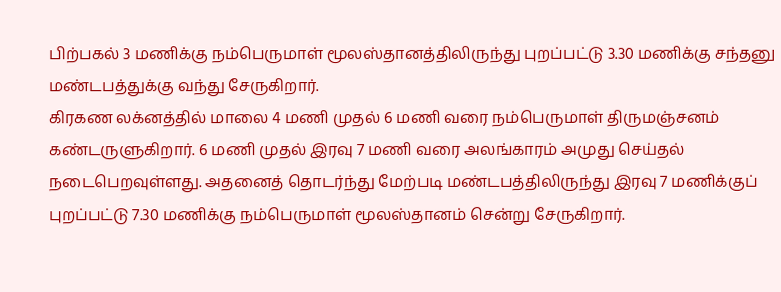பிற்பகல் 3 மணிக்கு நம்பெருமாள் மூலஸ்தானத்திலிருந்து புறப்பட்டு 3.30 மணிக்கு சந்தனு மண்டபத்துக்கு வந்து சேருகிறார்.
கிரகண லக்னத்தில் மாலை 4 மணி முதல் 6 மணி வரை நம்பெருமாள் திருமஞ்சனம் கண்டருளுகிறார். 6 மணி முதல் இரவு 7 மணி வரை அலங்காரம் அமுது செய்தல் நடைபெறவுள்ளது. அதனைத் தொடர்ந்து மேற்படி மண்டபத்திலிருந்து இரவு 7 மணிக்குப் புறப்பட்டு 7.30 மணிக்கு நம்பெருமாள் மூலஸ்தானம் சென்று சேருகிறார்.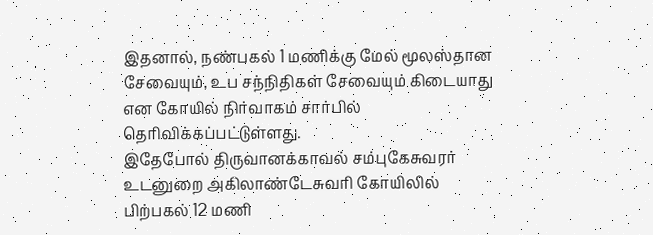இதனால், நண்பகல் 1 மணிக்கு மேல் மூலஸ்தான சேவையும், உப சந்நிதிகள் சேவையும் கிடையாது என கோயில் நிர்வாகம் சார்பில் தெரிவிக்கப்பட்டுள்ளது.
இதேபோல் திருவானக்காவல் சம்புகேசுவரர் உடனுறை அகிலாண்டேசுவரி கோயிலில் பிற்பகல் 12 மணி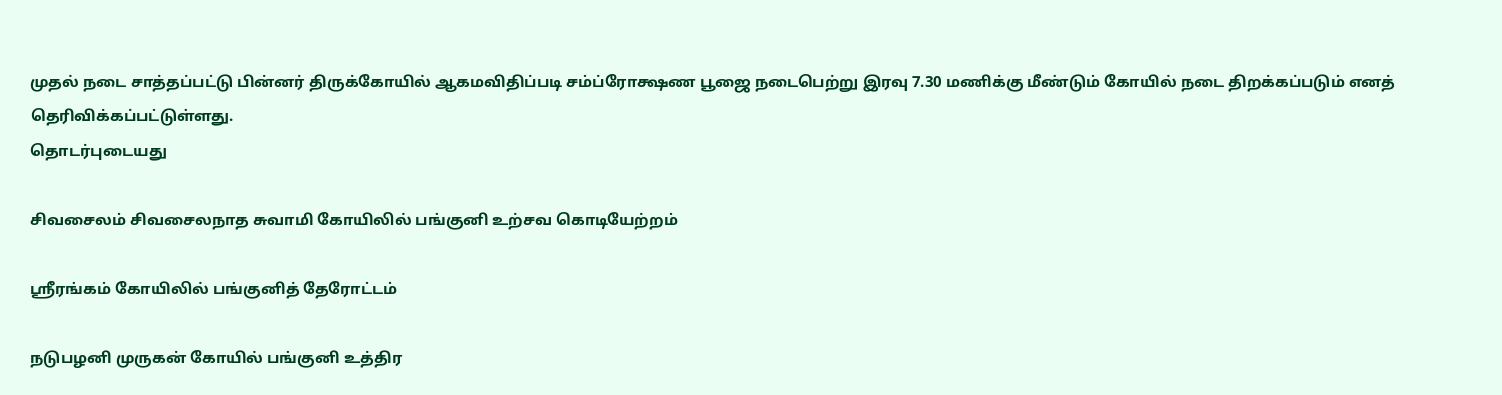முதல் நடை சாத்தப்பட்டு பின்னர் திருக்கோயில் ஆகமவிதிப்படி சம்ப்ரோக்ஷண பூஜை நடைபெற்று இரவு 7.30 மணிக்கு மீண்டும் கோயில் நடை திறக்கப்படும் எனத் தெரிவிக்கப்பட்டுள்ளது.
தொடர்புடையது

சிவசைலம் சிவசைலநாத சுவாமி கோயிலில் பங்குனி உற்சவ கொடியேற்றம்

ஸ்ரீரங்கம் கோயிலில் பங்குனித் தேரோட்டம்

நடுபழனி முருகன் கோயில் பங்குனி உத்திர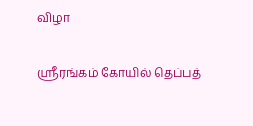விழா

ஸ்ரீரங்கம் கோயில் தெப்பத்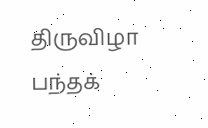திருவிழா பந்தக்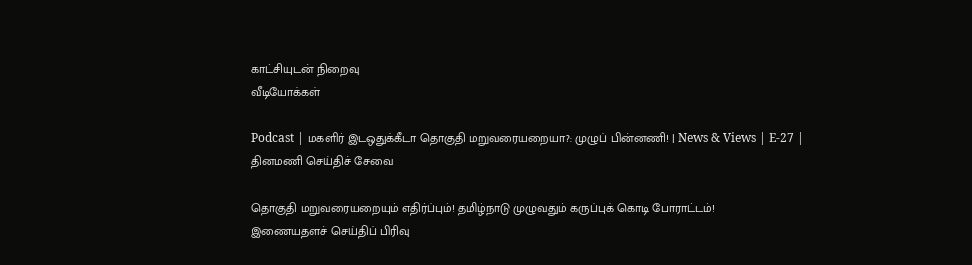காட்சியுடன் நிறைவு
வீடியோக்கள்

Podcast | மகளிர் இடஒதுக்கீடா தொகுதி மறுவரையறையா?: முழுப் பின்னணி! | News & Views | E-27 |
தினமணி செய்திச் சேவை

தொகுதி மறுவரையறையும் எதிர்ப்பும்! தமிழ்நாடு முழுவதும் கருப்புக் கொடி போராட்டம்!
இணையதளச் செய்திப் பிரிவு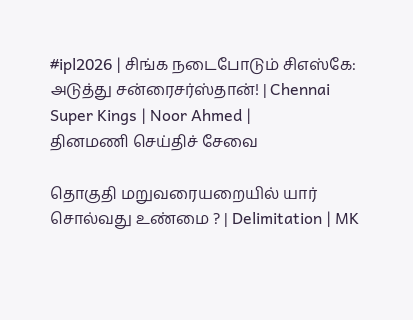#ipl2026 | சிங்க நடைபோடும் சிஎஸ்கே: அடுத்து சன்ரைசர்ஸ்தான்! | Chennai Super Kings | Noor Ahmed |
தினமணி செய்திச் சேவை

தொகுதி மறுவரையறையில் யார் சொல்வது உண்மை ? | Delimitation | MK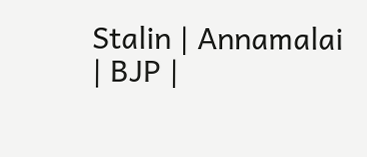Stalin | Annamalai | BJP |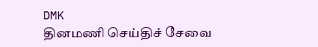DMK
தினமணி செய்திச் சேவை